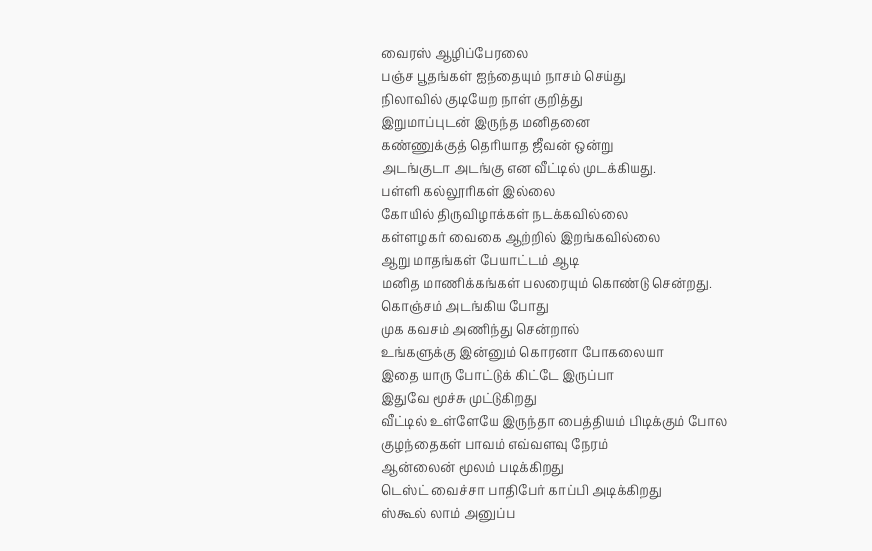வைரஸ் ஆழிப்பேரலை
பஞ்ச பூதங்கள் ஐந்தையும் நாசம் செய்து
நிலாவில் குடியேற நாள் குறித்து
இறுமாப்புடன் இருந்த மனிதனை
கண்ணுக்குத் தெரியாத ஜீவன் ஒன்று
அடங்குடா அடங்கு என வீட்டில் முடக்கியது.
பள்ளி கல்லூரிகள் இல்லை
கோயில் திருவிழாக்கள் நடக்கவில்லை
கள்ளழகர் வைகை ஆற்றில் இறங்கவில்லை
ஆறு மாதங்கள் பேயாட்டம் ஆடி
மனித மாணிக்கங்கள் பலரையும் கொண்டு சென்றது.
கொஞ்சம் அடங்கிய போது
முக கவசம் அணிந்து சென்றால்
உங்களுக்கு இன்னும் கொரனா போகலையா
இதை யாரு போட்டுக் கிட்டே இருப்பா
இதுவே மூச்சு முட்டுகிறது
வீட்டில் உள்ளேயே இருந்தா பைத்தியம் பிடிக்கும் போல
குழந்தைகள் பாவம் எவ்வளவு நேரம்
ஆன்லைன் மூலம் படிக்கிறது
டெஸ்ட் வைச்சா பாதிபேர் காப்பி அடிக்கிறது
ஸ்கூல் லாம் அனுப்ப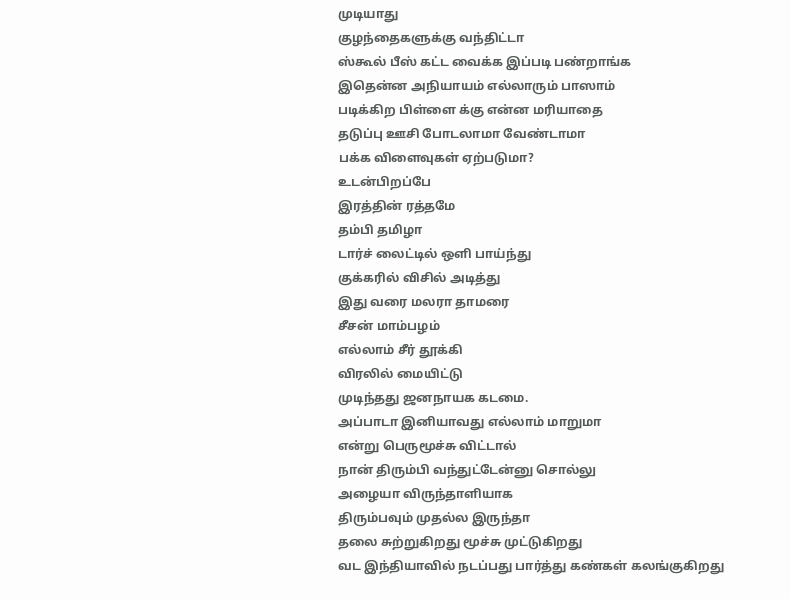முடியாது
குழந்தைகளுக்கு வந்திட்டா
ஸ்கூல் பீஸ் கட்ட வைக்க இப்படி பண்றாங்க
இதென்ன அநியாயம் எல்லாரும் பாஸாம்
படிக்கிற பிள்ளை க்கு என்ன மரியாதை
தடுப்பு ஊசி போடலாமா வேண்டாமா
பக்க விளைவுகள் ஏற்படுமா?
உடன்பிறப்பே
இரத்தின் ரத்தமே
தம்பி தமிழா
டார்ச் லைட்டில் ஒளி பாய்ந்து
குக்கரில் விசில் அடித்து
இது வரை மலரா தாமரை
சீசன் மாம்பழம்
எல்லாம் சீர் தூக்கி
விரலில் மையிட்டு
முடிந்தது ஜனநாயக கடமை.
அப்பாடா இனியாவது எல்லாம் மாறுமா
என்று பெருமூச்சு விட்டால்
நான் திரும்பி வந்துட்டேன்னு சொல்லு
அழையா விருந்தாளியாக
திரும்பவும் முதல்ல இருந்தா
தலை சுற்றுகிறது மூச்சு முட்டுகிறது
வட இந்தியாவில் நடப்பது பார்த்து கண்கள் கலங்குகிறது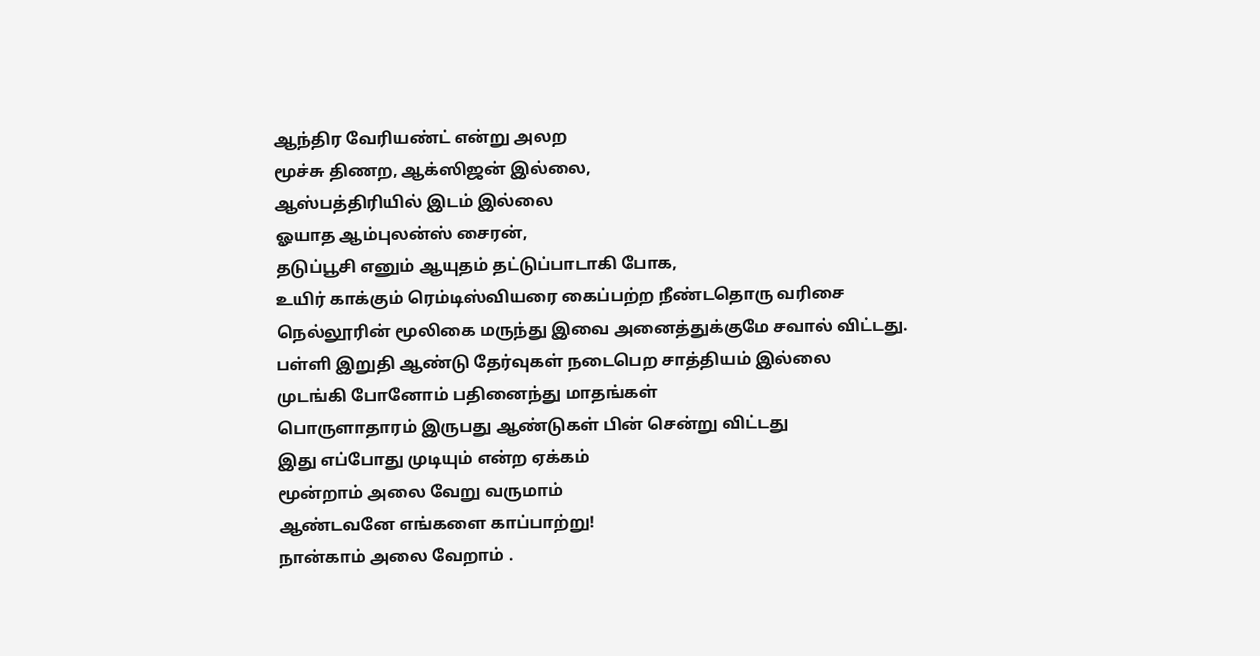ஆந்திர வேரியண்ட் என்று அலற
மூச்சு திணற, ஆக்ஸிஜன் இல்லை,
ஆஸ்பத்திரியில் இடம் இல்லை
ஓயாத ஆம்புலன்ஸ் சைரன்,
தடுப்பூசி எனும் ஆயுதம் தட்டுப்பாடாகி போக,
உயிர் காக்கும் ரெம்டிஸ்வியரை கைப்பற்ற நீண்டதொரு வரிசை
நெல்லூரின் மூலிகை மருந்து இவை அனைத்துக்குமே சவால் விட்டது.
பள்ளி இறுதி ஆண்டு தேர்வுகள் நடைபெற சாத்தியம் இல்லை
முடங்கி போனோம் பதினைந்து மாதங்கள்
பொருளாதாரம் இருபது ஆண்டுகள் பின் சென்று விட்டது
இது எப்போது முடியும் என்ற ஏக்கம்
மூன்றாம் அலை வேறு வருமாம்
ஆண்டவனே எங்களை காப்பாற்று!
நான்காம் அலை வேறாம் .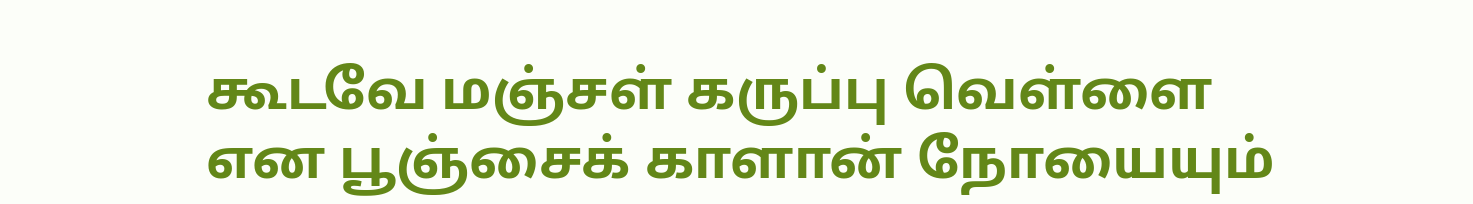கூடவே மஞ்சள் கருப்பு வெள்ளை என பூஞ்சைக் காளான் நோயையும்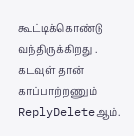கூட்டிக்கொண்டு வந்திருக்கிறது . கடவுள் தான் காப்பாற்றணும்
ReplyDeleteஆம்.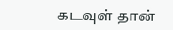கடவுள் தான்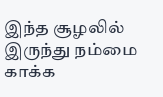இந்த சூழலில் இருந்து நம்மை காக்க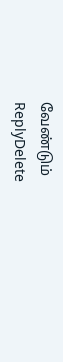வேண்டும்
ReplyDelete